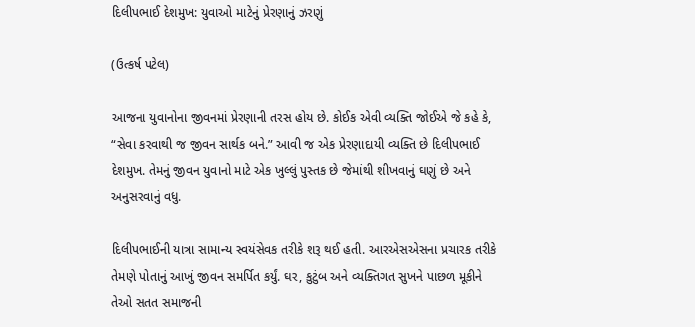દિલીપભાઈ દેશમુખ: યુવાઓ માટેનું પ્રેરણાનું ઝરણું

(ઉત્કર્ષ પટેલ)

આજના યુવાનોના જીવનમાં પ્રેરણાની તરસ હોય છે. કોઈક એવી વ્યક્તિ જોઈએ જે કહે કે, “સેવા કરવાથી જ જીવન સાર્થક બને.” આવી જ એક પ્રેરણાદાયી વ્યક્તિ છે દિલીપભાઈ દેશમુખ. તેમનું જીવન યુવાનો માટે એક ખુલ્લું પુસ્તક છે જેમાંથી શીખવાનું ઘણું છે અને અનુસરવાનું વધુ.

દિલીપભાઈની યાત્રા સામાન્ય સ્વયંસેવક તરીકે શરૂ થઈ હતી. આરએસએસના પ્રચારક તરીકે તેમણે પોતાનું આખું જીવન સમર્પિત કર્યું. ઘર, કુટુંબ અને વ્યક્તિગત સુખને પાછળ મૂકીને તેઓ સતત સમાજની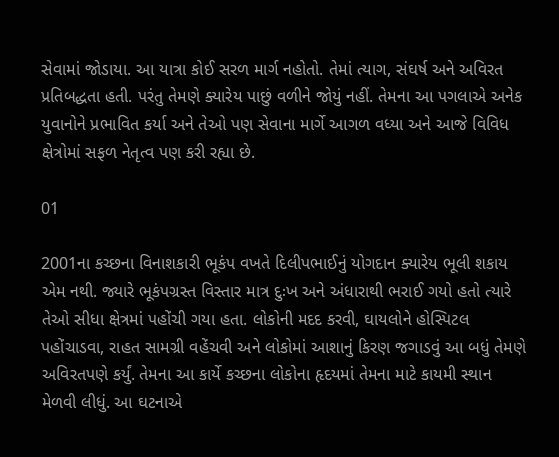સેવામાં જોડાયા. આ યાત્રા કોઈ સરળ માર્ગ નહોતો. તેમાં ત્યાગ, સંઘર્ષ અને અવિરત પ્રતિબદ્ધતા હતી. પરંતુ તેમણે ક્યારેય પાછું વળીને જોયું નહીં. તેમના આ પગલાએ અનેક યુવાનોને પ્રભાવિત કર્યા અને તેઓ પણ સેવાના માર્ગે આગળ વધ્યા અને આજે વિવિધ ક્ષેત્રોમાં સફળ નેતૃત્વ પણ કરી રહ્યા છે.

01

2001ના કચ્છના વિનાશકારી ભૂકંપ વખતે દિલીપભાઈનું યોગદાન ક્યારેય ભૂલી શકાય એમ નથી. જ્યારે ભૂકંપગ્રસ્ત વિસ્તાર માત્ર દુઃખ અને અંધારાથી ભરાઈ ગયો હતો ત્યારે તેઓ સીધા ક્ષેત્રમાં પહોંચી ગયા હતા. લોકોની મદદ કરવી, ઘાયલોને હોસ્પિટલ પહોંચાડવા, રાહત સામગ્રી વહેંચવી અને લોકોમાં આશાનું કિરણ જગાડવું આ બધું તેમણે અવિરતપણે કર્યું. તેમના આ કાર્યે કચ્છના લોકોના હૃદયમાં તેમના માટે કાયમી સ્થાન મેળવી લીધું. આ ઘટનાએ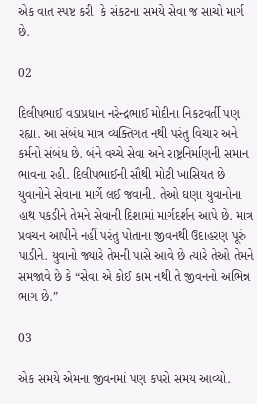એક વાત સ્પષ્ટ કરી  કે સંકટના સમયે સેવા જ સાચો માર્ગ છે.

02

દિલીપભાઈ વડાપ્રધાન નરેન્દ્રભાઈ મોદીના નિકટવર્તી પણ રહ્યા. આ સંબંધ માત્ર વ્યક્તિગત નથી પરંતુ વિચાર અને કર્મનો સંબંધ છે. બંને વચ્ચે સેવા અને રાષ્ટ્રનિર્માણની સમાન ભાવના રહી. દિલીપભાઈની સૌથી મોટી ખાસિયત છે યુવાનોને સેવાના માર્ગે લઈ જવાની. તેઓ ઘણા યુવાનોના હાથ પકડીને તેમને સેવાની દિશામાં માર્ગદર્શન આપે છે. માત્ર પ્રવચન આપીને નહીં પરંતુ પોતાના જીવનથી ઉદાહરણ પૂરું પાડીને. યુવાનો જ્યારે તેમની પાસે આવે છે ત્યારે તેઓ તેમને સમજાવે છે કે “સેવા એ કોઈ કામ નથી તે જીવનનો અભિન્ન ભાગ છે.”

03

એક સમયે એમના જીવનમાં પણ કપરો સમય આવ્યો.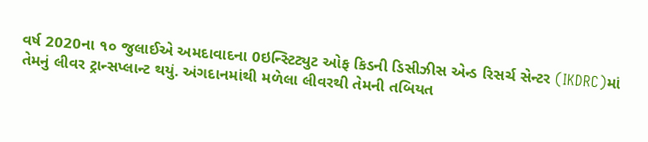વર્ષ 2020ના ૧૦ જુલાઈએ અમદાવાદના 0ઇન્સ્ટિટ્યુટ ઓફ કિડની ડિસીઝીસ એન્ડ રિસર્ચ સેન્ટર (IKDRC)માં તેમનું લીવર ટ્રાન્સપ્લાન્ટ થયું. અંગદાનમાંથી મળેલા લીવરથી તેમની તબિયત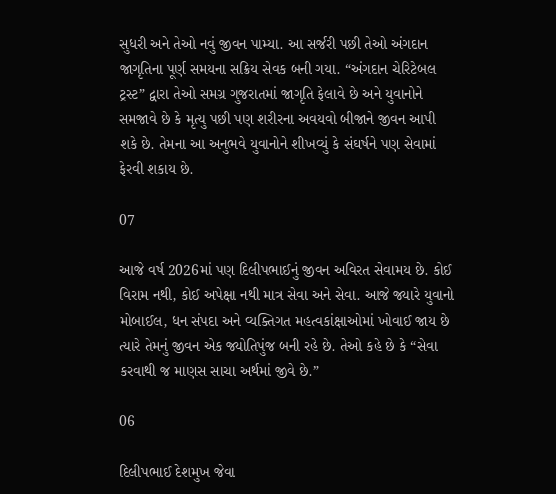સુધરી અને તેઓ નવું જીવન પામ્યા. આ સર્જરી પછી તેઓ અંગદાન જાગૃતિના પૂર્ણ સમયના સક્રિય સેવક બની ગયા. “અંગદાન ચેરિટેબલ ટ્રસ્ટ” દ્વારા તેઓ સમગ્ર ગુજરાતમાં જાગૃતિ ફેલાવે છે અને યુવાનોને સમજાવે છે કે મૃત્યુ પછી પણ શરીરના અવયવો બીજાને જીવન આપી શકે છે. તેમના આ અનુભવે યુવાનોને શીખવ્યું કે સંઘર્ષને પણ સેવામાં ફેરવી શકાય છે.

07

આજે વર્ષ 2026માં પણ દિલીપભાઈનું જીવન અવિરત સેવામય છે. કોઈ વિરામ નથી, કોઈ અપેક્ષા નથી માત્ર સેવા અને સેવા. આજે જ્યારે યુવાનો મોબાઈલ, ધન સંપદા અને વ્યક્તિગત મહત્વકાંક્ષાઓમાં ખોવાઈ જાય છે ત્યારે તેમનું જીવન એક જ્યોતિપુંજ બની રહે છે. તેઓ કહે છે કે “સેવા કરવાથી જ માણસ સાચા અર્થમાં જીવે છે.”

06

દિલીપભાઈ દેશમુખ જેવા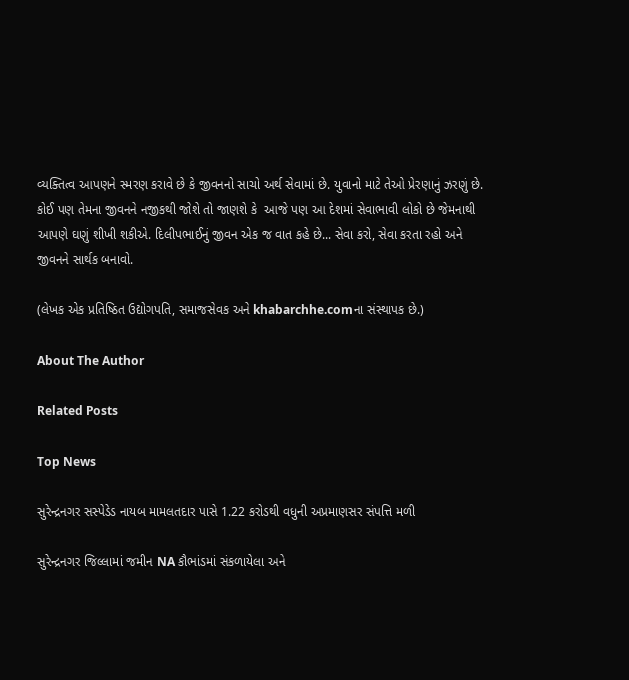વ્યક્તિત્વ આપણને સ્મરણ કરાવે છે કે જીવનનો સાચો અર્થ સેવામાં છે. યુવાનો માટે તેઓ પ્રેરણાનું ઝરણું છે. કોઈ પણ તેમના જીવનને નજીકથી જોશે તો જાણશે કે  આજે પણ આ દેશમાં સેવાભાવી લોકો છે જેમનાથી આપણે ઘણું શીખી શકીએ. દિલીપભાઈનું જીવન એક જ વાત કહે છે... સેવા કરો, સેવા કરતા રહો અને જીવનને સાર્થક બનાવો.

(લેખક એક પ્રતિષ્ઠિત ઉદ્યોગપતિ, સમાજસેવક અને khabarchhe.comના સંસ્થાપક છે.)

About The Author

Related Posts

Top News

સુરેન્દ્રનગર સસ્પેડેડ નાયબ મામલતદાર પાસે 1.22 કરોડથી વધુની અપ્રમાણસર સંપત્તિ મળી

સુરેન્દ્રનગર જિલ્લામાં જમીન NA કૌભાંડમાં સંકળાયેલા અને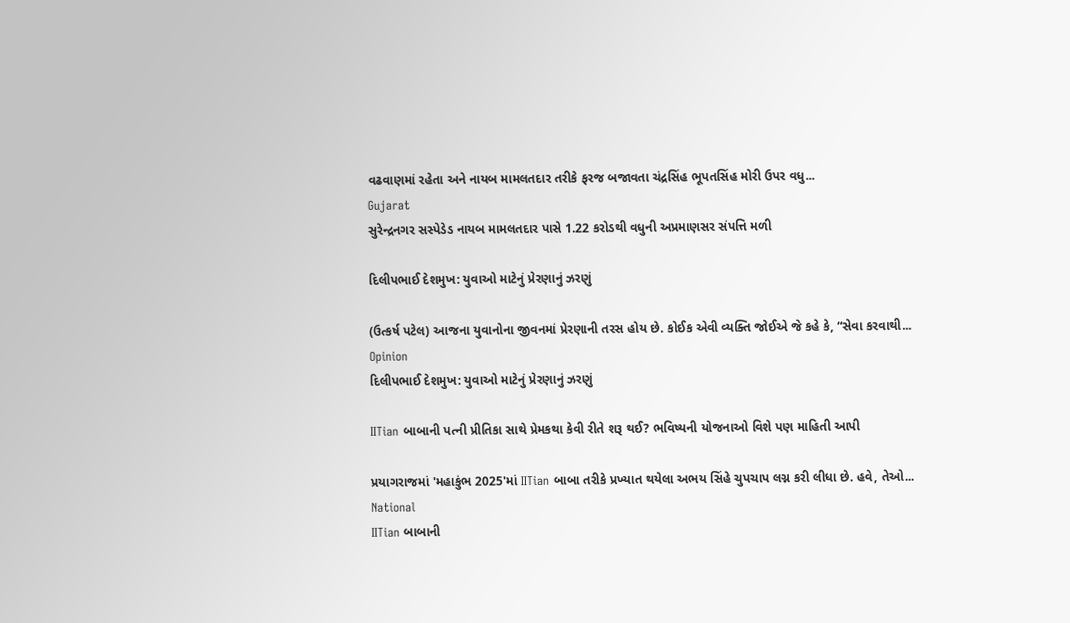વઢવાણમાં રહેતા અને નાયબ મામલતદાર તરીકે ફરજ બજાવતા ચંદ્રસિંહ ભૂપતસિંહ મોરી ઉપર વધુ...
Gujarat
સુરેન્દ્રનગર સસ્પેડેડ નાયબ મામલતદાર પાસે 1.22 કરોડથી વધુની અપ્રમાણસર સંપત્તિ મળી

દિલીપભાઈ દેશમુખ: યુવાઓ માટેનું પ્રેરણાનું ઝરણું

(ઉત્કર્ષ પટેલ) આજના યુવાનોના જીવનમાં પ્રેરણાની તરસ હોય છે. કોઈક એવી વ્યક્તિ જોઈએ જે કહે કે, “સેવા કરવાથી...
Opinion
દિલીપભાઈ દેશમુખ: યુવાઓ માટેનું પ્રેરણાનું ઝરણું

IITian બાબાની પત્ની પ્રીતિકા સાથે પ્રેમકથા કેવી રીતે શરૂ થઈ? ભવિષ્યની યોજનાઓ વિશે પણ માહિતી આપી

પ્રયાગરાજમાં 'મહાકુંભ 2025'માં IITian બાબા તરીકે પ્રખ્યાત થયેલા અભય સિંહે ચુપચાપ લગ્ન કરી લીધા છે. હવે, તેઓ...
National
IITian બાબાની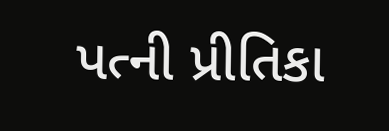પત્ની પ્રીતિકા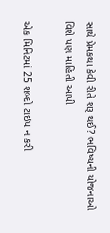સાથે પ્રેમકથા કેવી રીતે શરૂ થઈ? ભવિષ્યની યોજનાઓ વિશે પણ માહિતી આપી

એક મિનિટમાં 25 શબ્દો ટાઇપ ન કરી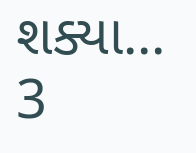શક્યા... 3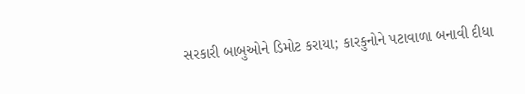સરકારી બાબુઓને ડિમોટ કરાયા; કારકુનોને પટાવાળા બનાવી દીધા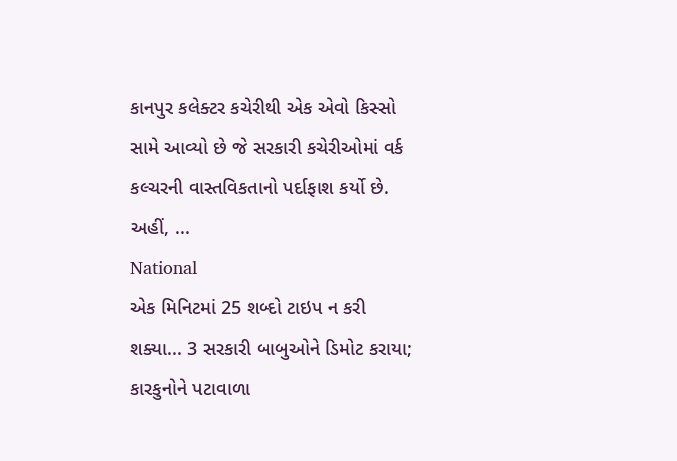કાનપુર કલેક્ટર કચેરીથી એક એવો કિસ્સો સામે આવ્યો છે જે સરકારી કચેરીઓમાં વર્ક કલ્ચરની વાસ્તવિકતાનો પર્દાફાશ કર્યો છે. અહીં, ...
National
એક મિનિટમાં 25 શબ્દો ટાઇપ ન કરી શક્યા... 3 સરકારી બાબુઓને ડિમોટ કરાયા; કારકુનોને પટાવાળા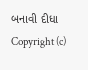બનાવી દીધા
Copyright (c)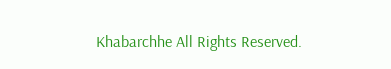Khabarchhe All Rights Reserved.